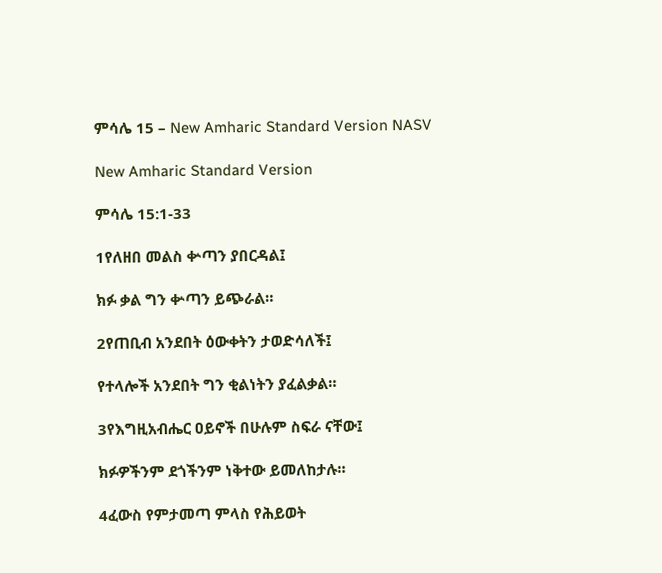ምሳሌ 15 – New Amharic Standard Version NASV

New Amharic Standard Version

ምሳሌ 15:1-33

1የለዘበ መልስ ቍጣን ያበርዳል፤

ክፉ ቃል ግን ቍጣን ይጭራል።

2የጠቢብ አንደበት ዕውቀትን ታወድሳለች፤

የተላሎች አንደበት ግን ቂልነትን ያፈልቃል።

3የእግዚአብሔር ዐይኖች በሁሉም ስፍራ ናቸው፤

ክፉዎችንም ደጎችንም ነቅተው ይመለከታሉ።

4ፈውስ የምታመጣ ምላስ የሕይወት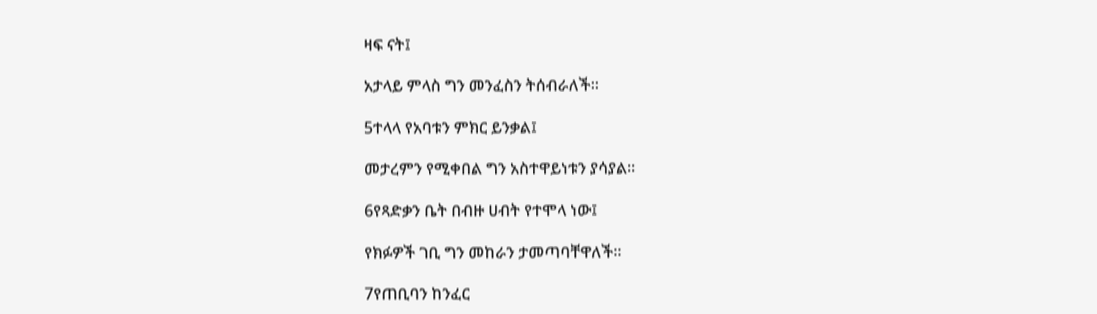ዛፍ ናት፤

አታላይ ምላስ ግን መንፈስን ትሰብራለች።

5ተላላ የአባቱን ምክር ይንቃል፤

መታረምን የሚቀበል ግን አስተዋይነቱን ያሳያል።

6የጻድቃን ቤት በብዙ ሀብት የተሞላ ነው፤

የክፉዎች ገቢ ግን መከራን ታመጣባቸዋለች።

7የጠቢባን ከንፈር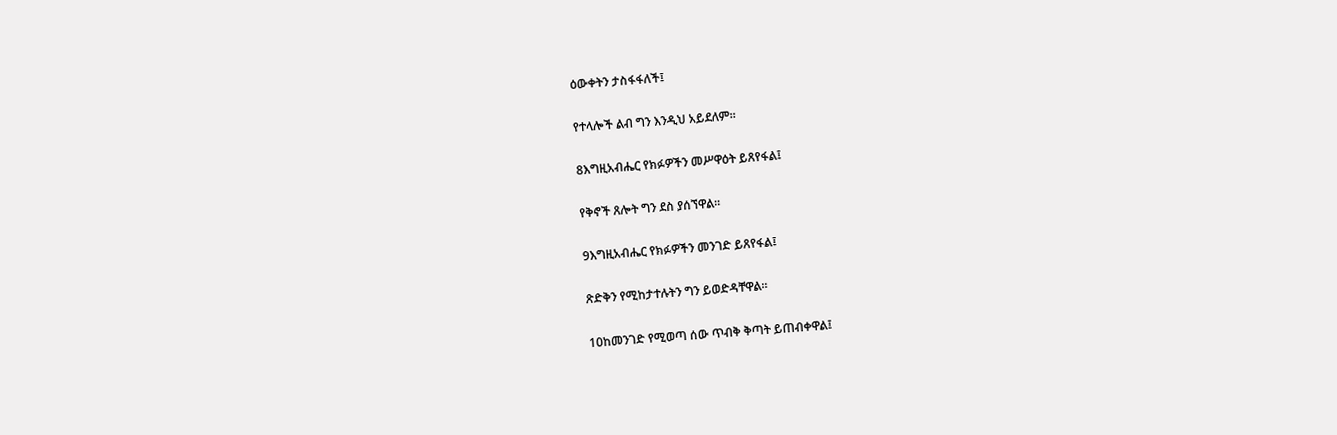ዕውቀትን ታስፋፋለች፤

የተላሎች ልብ ግን እንዲህ አይደለም።

8እግዚአብሔር የክፉዎችን መሥዋዕት ይጸየፋል፤

የቅኖች ጸሎት ግን ደስ ያሰኘዋል።

9እግዚአብሔር የክፉዎችን መንገድ ይጸየፋል፤

ጽድቅን የሚከታተሉትን ግን ይወድዳቸዋል።

10ከመንገድ የሚወጣ ሰው ጥብቅ ቅጣት ይጠብቀዋል፤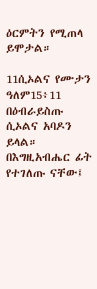ዕርምትን የሚጠላ ይሞታል።

11ሲኦልና የሙታን ዓለም15፥11 በዕብራይስጡ ሲኦልና አባዶን ይላል። በእግዚአብሔር ፊት የተገለጡ ናቸው፤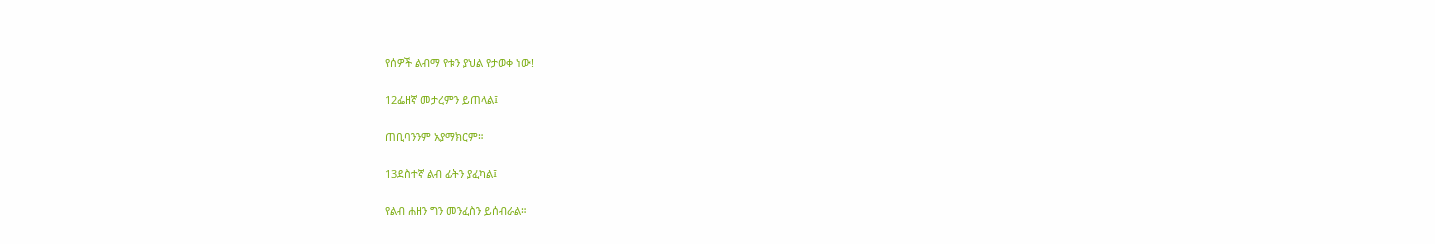የሰዎች ልብማ የቱን ያህል የታወቀ ነው!

12ፌዘኛ መታረምን ይጠላል፤

ጠቢባንንም አያማክርም።

13ደስተኛ ልብ ፊትን ያፈካል፤

የልብ ሐዘን ግን መንፈስን ይሰብራል።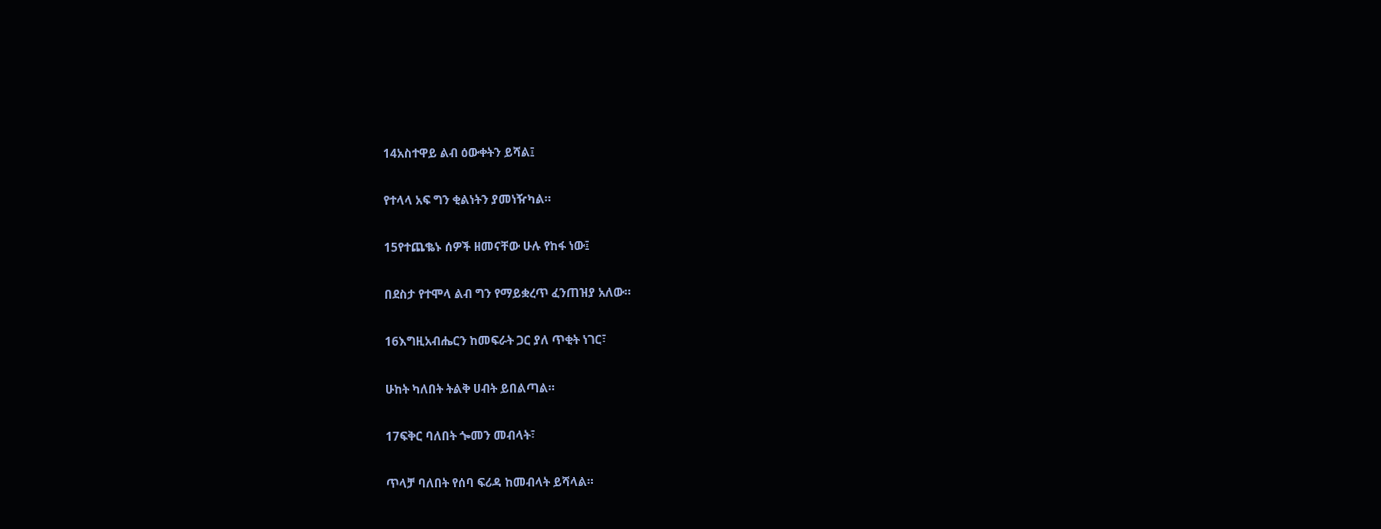14አስተዋይ ልብ ዕውቀትን ይሻል፤

የተላላ አፍ ግን ቂልነትን ያመነዥካል።

15የተጨቈኑ ሰዎች ዘመናቸው ሁሉ የከፋ ነው፤

በደስታ የተሞላ ልብ ግን የማይቋረጥ ፈንጠዝያ አለው።

16እግዚአብሔርን ከመፍራት ጋር ያለ ጥቂት ነገር፣

ሁከት ካለበት ትልቅ ሀብት ይበልጣል።

17ፍቅር ባለበት ጐመን መብላት፣

ጥላቻ ባለበት የሰባ ፍሪዳ ከመብላት ይሻላል።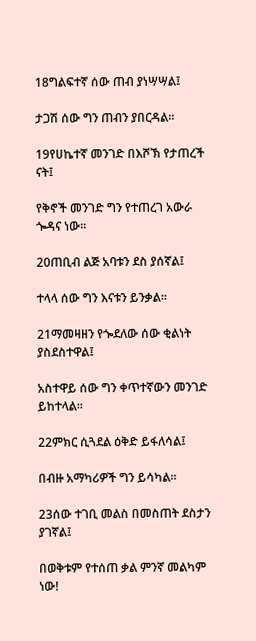18ግልፍተኛ ሰው ጠብ ያነሣሣል፤

ታጋሽ ሰው ግን ጠብን ያበርዳል።

19የሀኬተኛ መንገድ በእሾኽ የታጠረች ናት፤

የቅኖች መንገድ ግን የተጠረገ አውራ ጐዳና ነው።

20ጠቢብ ልጅ አባቱን ደስ ያሰኛል፤

ተላላ ሰው ግን እናቱን ይንቃል።

21ማመዛዘን የጐደለው ሰው ቂልነት ያስደስተዋል፤

አስተዋይ ሰው ግን ቀጥተኛውን መንገድ ይከተላል።

22ምክር ሲጓደል ዕቅድ ይፋለሳል፤

በብዙ አማካሪዎች ግን ይሳካል።

23ሰው ተገቢ መልስ በመስጠት ደስታን ያገኛል፤

በወቅቱም የተሰጠ ቃል ምንኛ መልካም ነው!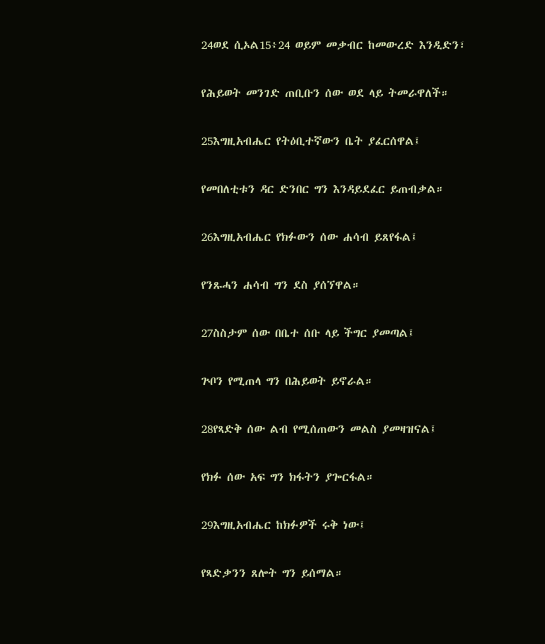24ወደ ሲኦል15፥24 ወይም መቃብር ከመውረድ እንዲድን፣

የሕይወት መንገድ ጠቢቡን ሰው ወደ ላይ ትመራዋለች።

25እግዚአብሔር የትዕቢተኛውን ቤት ያፈርሰዋል፤

የመበለቲቱን ዳር ድንበር ግን እንዳይደፈር ይጠብቃል።

26እግዚአብሔር የክፉውን ሰው ሐሳብ ይጸየፋል፤

የንጹሓን ሐሳብ ግን ደስ ያሰኘዋል።

27ስስታም ሰው በቤተ ሰቡ ላይ ችግር ያመጣል፤

ጕቦን የሚጠላ ግን በሕይወት ይኖራል።

28የጻድቅ ሰው ልብ የሚሰጠውን መልስ ያመዛዝናል፤

የክፉ ሰው አፍ ግን ክፋትን ያጐርፋል።

29እግዚአብሔር ከክፉዎች ሩቅ ነው፤

የጻድቃንን ጸሎት ግን ይሰማል።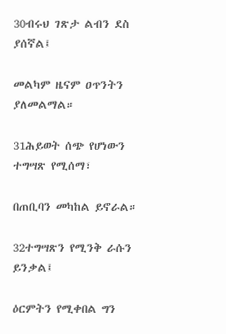30ብሩህ ገጽታ ልብን ደስ ያሰኛል፤

መልካም ዜናም ዐጥንትን ያለመልማል።

31ሕይወት ሰጭ የሆነውን ተግሣጽ የሚሰማ፣

በጠቢባን መካከል ይኖራል።

32ተግሣጽን የሚንቅ ራሱን ይንቃል፤

ዕርምትን የሚቀበል ግን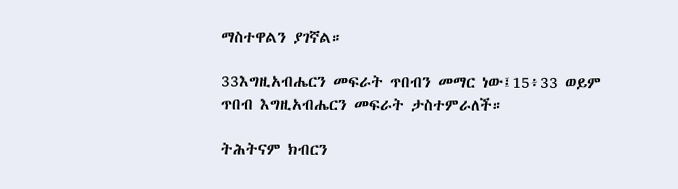ማስተዋልን ያገኛል።

33እግዚአብሔርን መፍራት ጥበብን መማር ነው፤15፥33 ወይም ጥበብ እግዚአብሔርን መፍራት ታስተምራለች።

ትሕትናም ክብርን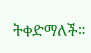ትቀድማለች።